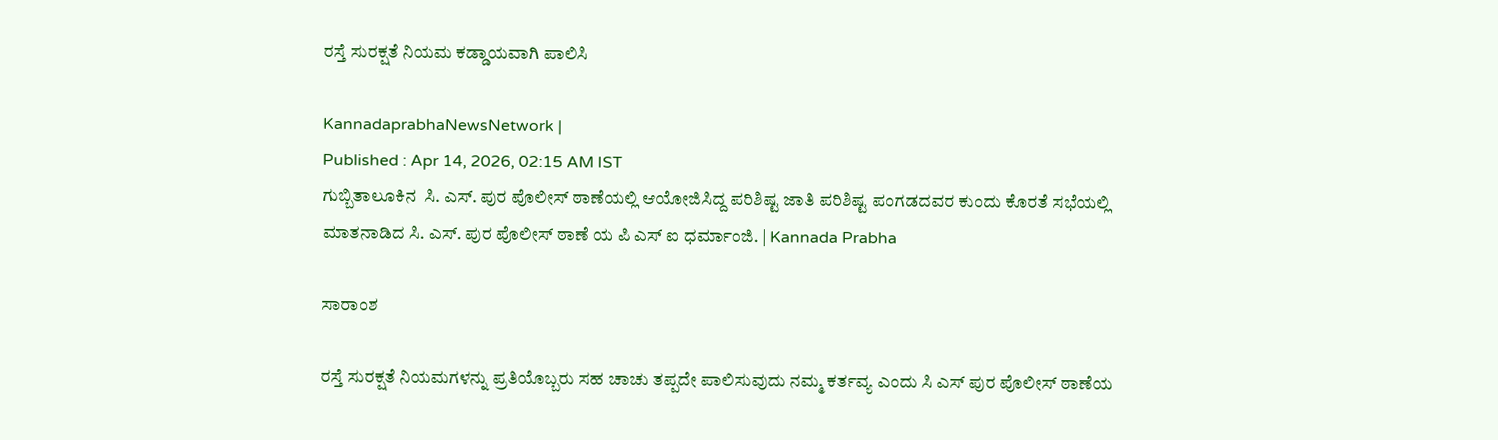ರಸ್ತೆ ಸುರಕ್ಷತೆ ನಿಯಮ ಕಡ್ಡಾಯವಾಗಿ ಪಾಲಿಸಿ

KannadaprabhaNewsNetwork |
Published : Apr 14, 2026, 02:15 AM IST
ಗುಬ್ಬಿತಾಲೂಕಿನ  ಸಿ. ಎಸ್. ಪುರ ಪೊಲೀಸ್ ಠಾಣೆಯಲ್ಲಿ ಆಯೋಜಿಸಿದ್ದ ಪರಿಶಿಷ್ಟ ಜಾತಿ ಪರಿಶಿಷ್ಟ ಪಂಗಡದವರ ಕುಂದು ಕೊರತೆ ಸಭೆಯಲ್ಲಿ ಮಾತನಾಡಿದ ಸಿ. ಎಸ್. ಪುರ ಪೊಲೀಸ್ ಠಾಣೆ ಯ ಪಿ ಎಸ್ ಐ ಧರ್ಮಾಂಜಿ. | Kannada Prabha

ಸಾರಾಂಶ

ರಸ್ತೆ ಸುರಕ್ಷತೆ ನಿಯಮಗಳನ್ನು ಪ್ರತಿಯೊಬ್ಬರು ಸಹ ಚಾಚು ತಪ್ಪದೇ ಪಾಲಿಸುವುದು ನಮ್ಮ ಕರ್ತವ್ಯ ಎಂದು ಸಿ ಎಸ್ ಪುರ ಪೊಲೀಸ್‌ ಠಾಣೆಯ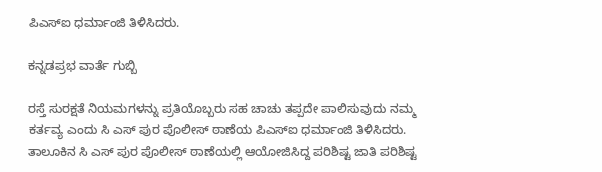ಪಿಎಸ್ಐ ಧರ್ಮಾಂಜಿ ತಿಳಿಸಿದರು.

ಕನ್ನಡಪ್ರಭ ವಾರ್ತೆ ಗುಬ್ಬಿ

ರಸ್ತೆ ಸುರಕ್ಷತೆ ನಿಯಮಗಳನ್ನು ಪ್ರತಿಯೊಬ್ಬರು ಸಹ ಚಾಚು ತಪ್ಪದೇ ಪಾಲಿಸುವುದು ನಮ್ಮ ಕರ್ತವ್ಯ ಎಂದು ಸಿ ಎಸ್ ಪುರ ಪೊಲೀಸ್‌ ಠಾಣೆಯ ಪಿಎಸ್ಐ ಧರ್ಮಾಂಜಿ ತಿಳಿಸಿದರು. ತಾಲೂಕಿನ ಸಿ ಎಸ್‌ ಪುರ ಪೊಲೀಸ್ ಠಾಣೆಯಲ್ಲಿ ಆಯೋಜಿಸಿದ್ದ ಪರಿಶಿಷ್ಟ ಜಾತಿ ಪರಿಶಿಷ್ಟ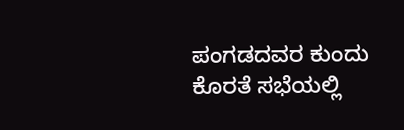ಪಂಗಡದವರ ಕುಂದು ಕೊರತೆ ಸಭೆಯಲ್ಲಿ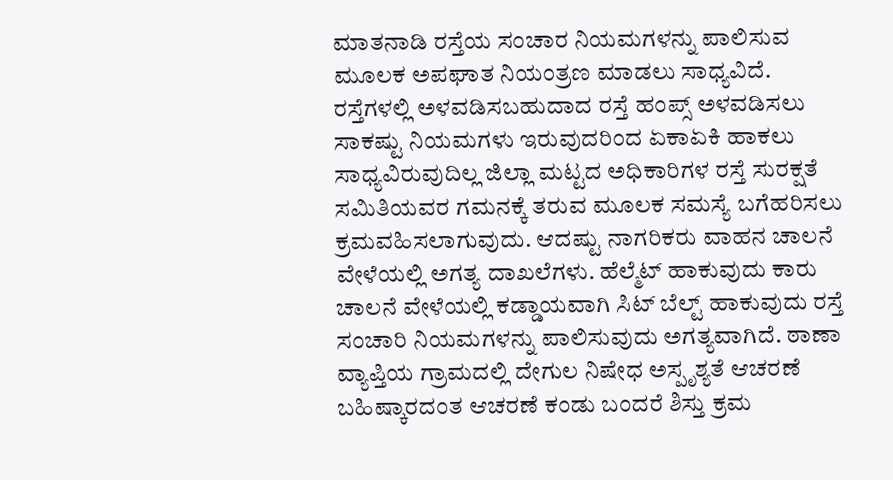ಮಾತನಾಡಿ ರಸ್ತೆಯ ಸಂಚಾರ ನಿಯಮಗಳನ್ನು ಪಾಲಿಸುವ ಮೂಲಕ ಅಪಘಾತ ನಿಯಂತ್ರಣ ಮಾಡಲು ಸಾಧ್ಯವಿದೆ. ರಸ್ತೆಗಳಲ್ಲಿ ಅಳವಡಿಸಬಹುದಾದ ರಸ್ತೆ ಹಂಪ್ಸ್ ಅಳವಡಿಸಲು ಸಾಕಷ್ಟು ನಿಯಮಗಳು ಇರುವುದರಿಂದ ಏಕಾಏಕಿ ಹಾಕಲು ಸಾಧ್ಯವಿರುವುದಿಲ್ಲ ಜಿಲ್ಲಾ ಮಟ್ಟದ ಅಧಿಕಾರಿಗಳ ರಸ್ತೆ ಸುರಕ್ಷತೆ ಸಮಿತಿಯವರ ಗಮನಕ್ಕೆ ತರುವ ಮೂಲಕ ಸಮಸ್ಯೆ ಬಗೆಹರಿಸಲು ಕ್ರಮವಹಿಸಲಾಗುವುದು. ಆದಷ್ಟು ನಾಗರಿಕರು ವಾಹನ ಚಾಲನೆ ವೇಳೆಯಲ್ಲಿ ಅಗತ್ಯ ದಾಖಲೆಗಳು. ಹೆಲ್ಮೆಟ್ ಹಾಕುವುದು ಕಾರು ಚಾಲನೆ ವೇಳೆಯಲ್ಲಿ ಕಡ್ಡಾಯವಾಗಿ ಸಿಟ್ ಬೆಲ್ಟ್ ಹಾಕುವುದು ರಸ್ತೆ ಸಂಚಾರಿ ನಿಯಮಗಳನ್ನು ಪಾಲಿಸುವುದು ಅಗತ್ಯವಾಗಿದೆ. ಠಾಣಾ ವ್ಯಾಪ್ತಿಯ ಗ್ರಾಮದಲ್ಲಿ ದೇಗುಲ ನಿಷೇಧ ಅಸ್ಪೃಶ್ಯತೆ ಆಚರಣೆ ಬಹಿಷ್ಕಾರದಂತ ಆಚರಣೆ ಕಂಡು ಬಂದರೆ ಶಿಸ್ತು ಕ್ರಮ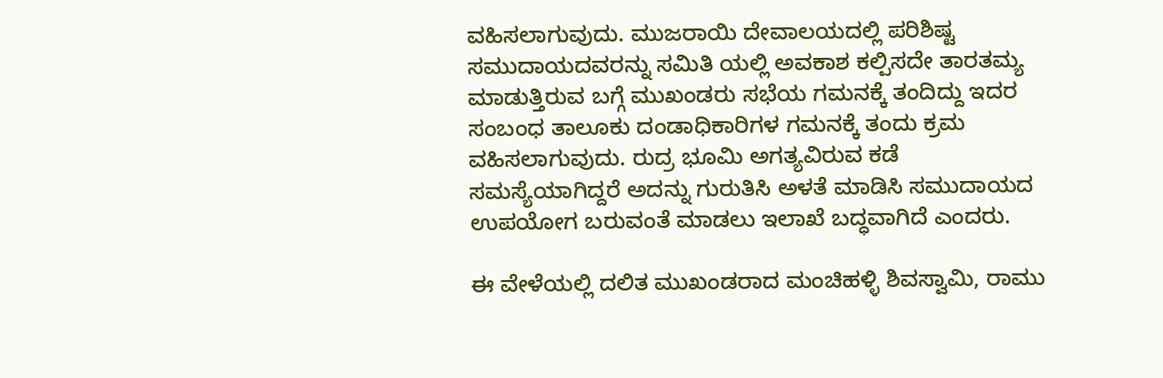ವಹಿಸಲಾಗುವುದು. ಮುಜರಾಯಿ ದೇವಾಲಯದಲ್ಲಿ ಪರಿಶಿಷ್ಟ ಸಮುದಾಯದವರನ್ನು ಸಮಿತಿ ಯಲ್ಲಿ ಅವಕಾಶ ಕಲ್ಪಿಸದೇ ತಾರತಮ್ಯ ಮಾಡುತ್ತಿರುವ ಬಗ್ಗೆ ಮುಖಂಡರು ಸಭೆಯ ಗಮನಕ್ಕೆ ತಂದಿದ್ದು ಇದರ ಸಂಬಂಧ ತಾಲೂಕು ದಂಡಾಧಿಕಾರಿಗಳ ಗಮನಕ್ಕೆ ತಂದು ಕ್ರಮ ವಹಿಸಲಾಗುವುದು. ರುದ್ರ ಭೂಮಿ ಅಗತ್ಯವಿರುವ ಕಡೆ ಸಮಸ್ಯೆಯಾಗಿದ್ದರೆ ಅದನ್ನು ಗುರುತಿಸಿ ಅಳತೆ ಮಾಡಿಸಿ ಸಮುದಾಯದ ಉಪಯೋಗ ಬರುವಂತೆ ಮಾಡಲು ಇಲಾಖೆ ಬದ್ಧವಾಗಿದೆ ಎಂದರು.

ಈ ವೇಳೆಯಲ್ಲಿ ದಲಿತ ಮುಖಂಡರಾದ ಮಂಚಿಹಳ್ಳಿ ಶಿವಸ್ವಾಮಿ, ರಾಮು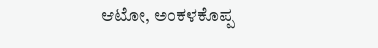ಆಟೋ, ಅಂಕಳಕೊಪ್ಪ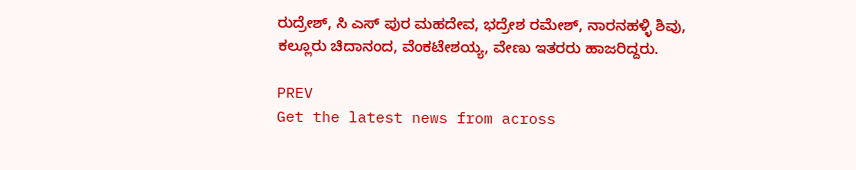ರುದ್ರೇಶ್, ಸಿ ಎಸ್ ಪುರ ಮಹದೇವ, ಭದ್ರೇಶ ರಮೇಶ್, ನಾರನಹಳ್ಳಿ ಶಿವು, ಕಲ್ಲೂರು ಚಿದಾನಂದ, ವೆಂಕಟೇಶಯ್ಯ, ವೇಣು ಇತರರು ಹಾಜರಿದ್ದರು.

PREV
Get the latest news from across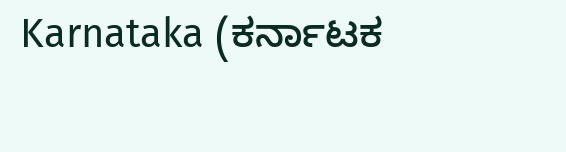Karnataka (ಕರ್ನಾಟಕ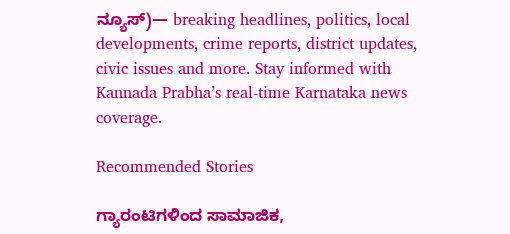ನ್ಯೂಸ್)— breaking headlines, politics, local developments, crime reports, district updates, civic issues and more. Stay informed with Kannada Prabha’s real‑time Karnataka news coverage.

Recommended Stories

ಗ್ಯಾರಂಟಿಗಳಿಂದ ಸಾಮಾಜಿಕ,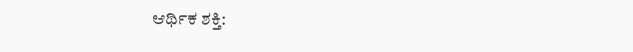ಆರ್ಥಿಕ ಶಕ್ತಿ: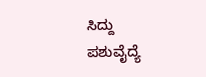ಸಿದ್ದು
ಪಶುವೈದ್ಯೆ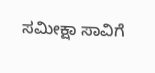ಸಮೀಕ್ಷಾ ಸಾವಿಗೆ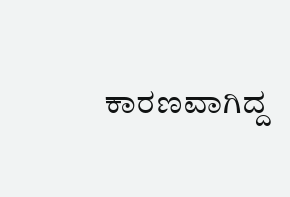ಕಾರಣವಾಗಿದ್ದ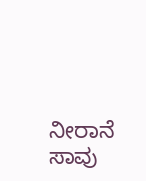ನೀರಾನೆ ಸಾವು